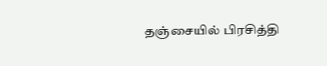தஞ்சையில் பிரசித்தி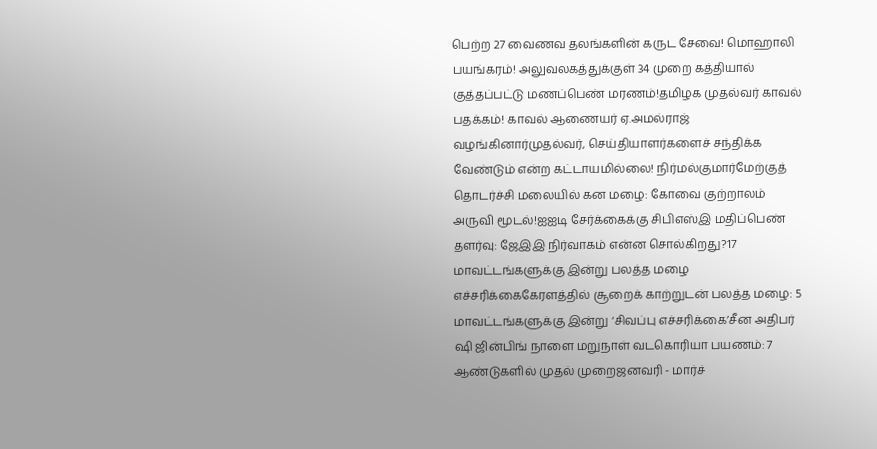பெற்ற 27 வைணவ தலங்களின் கருட சேவை! மொஹாலி பயங்கரம்! அலுவலகத்துக்குள் 34 முறை கத்தியால் குத்தப்பட்டு மணப்பெண் மரணம்!தமிழக முதல்வர் காவல் பதக்கம்! காவல் ஆணையர் ஏ.அமல்ராஜ் வழங்கினார்முதல்வர், செய்தியாளர்களைச் சந்திக்க வேண்டும் என்ற கட்டாயமில்லை! நிர்மல்குமார்மேற்குத் தொடர்ச்சி மலையில் கன மழை: கோவை குற்றாலம் அருவி மூடல்!ஐஐடி சேர்க்கைக்கு சிபிஎஸ்இ மதிப்பெண் தளர்வு: ஜேஇஇ நிர்வாகம் என்ன சொல்கிறது?17 மாவட்டங்களுக்கு இன்று பலத்த மழை எச்சரிக்கைகேரளத்தில் சூறைக் காற்றுடன் பலத்த மழை: 5 மாவட்டங்களுக்கு இன்று ‘சிவப்பு எச்சரிக்கை’சீன அதிபர் ஷி ஜின்பிங் நாளை மறுநாள் வடகொரியா பயணம்: 7 ஆண்டுகளில் முதல் முறைஜனவரி - மார்ச்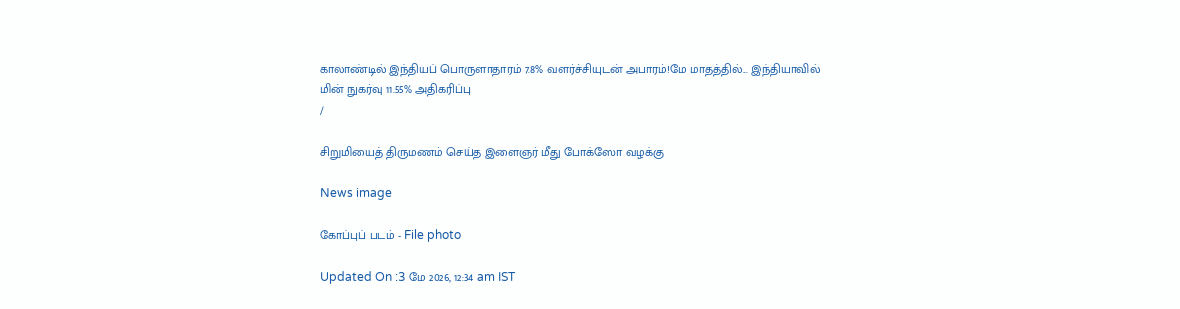காலாண்டில் இந்தியப் பொருளாதாரம் 7.8% வளர்ச்சியுடன் அபாரம்!மே மாதத்தில்... இந்தியாவில் மின் நுகர்வு 11.55% அதிகரிப்பு
/

சிறுமியைத் திருமணம் செய்த இளைஞர் மீது போக்ஸோ வழக்கு

News image

கோப்புப் படம் - File photo

Updated On :3 மே 2026, 12:34 am IST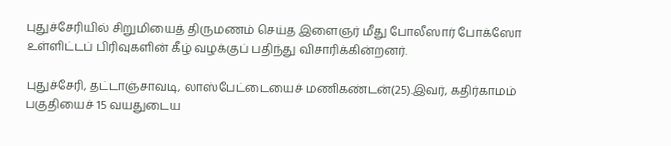புதுச்சேரியில் சிறுமியைத் திருமணம் செய்த இளைஞர் மீது போலீஸார் போக்ஸோ உள்ளிட்டப் பிரிவுகளின் கீழ் வழக்குப் பதிந்து விசாரிக்கின்றனர்.

புதுச்சேரி, தட்டாஞ்சாவடி, லாஸ்பேட்டையைச் மணிகண்டன்(25).இவர், கதிர்காமம் பகுதியைச் 15 வயதுடைய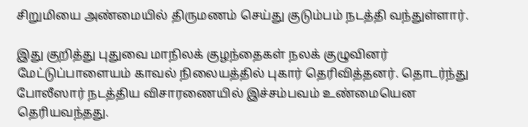சிறுமியை அண்மையில் திருமணம் செய்து குடும்பம் நடத்தி வந்துள்ளார்.

இது குறித்து புதுவை மாநிலக் குழந்தைகள் நலக் குழுவினர் மேட்டுப்பாளையம் காவல் நிலையத்தில் புகார் தெரிவித்தனர். தொடர்ந்து போலீஸார் நடத்திய விசாரணையில் இச்சம்பவம் உண்மையென தெரியவந்தது.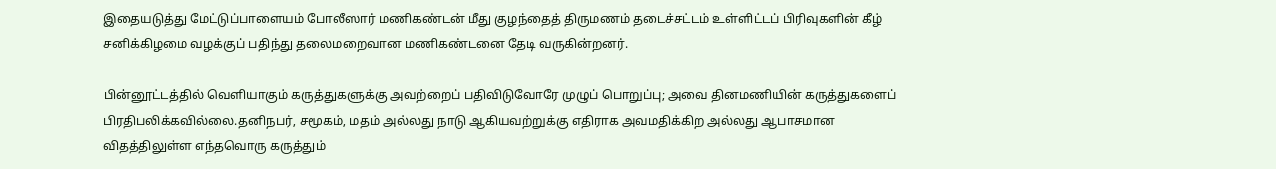இதையடுத்து மேட்டுப்பாளையம் போலீஸார் மணிகண்டன் மீது குழந்தைத் திருமணம் தடைச்சட்டம் உள்ளிட்டப் பிரிவுகளின் கீழ் சனிக்கிழமை வழக்குப் பதிந்து தலைமறைவான மணிகண்டனை தேடி வருகின்றனர்.

பின்னூட்டத்தில் வெளியாகும் கருத்துகளுக்கு அவற்றைப் பதிவிடுவோரே முழுப் பொறுப்பு; அவை தினமணியின் கருத்துகளைப் பிரதிபலிக்கவில்லை.தனிநபர், சமூகம், மதம் அல்லது நாடு ஆகியவற்றுக்கு எதிராக அவமதிக்கிற அல்லது ஆபாசமான விதத்திலுள்ள எந்தவொரு கருத்தும்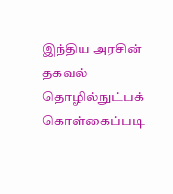இந்திய அரசின் தகவல் தொழில்நுட்பக் கொள்கைப்படி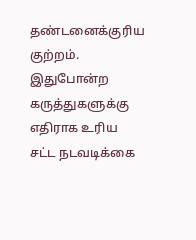தண்டனைக்குரிய குற்றம். இதுபோன்ற கருத்துகளுக்கு எதிராக உரிய சட்ட நடவடிக்கை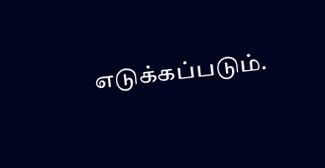எடுக்கப்படும்.